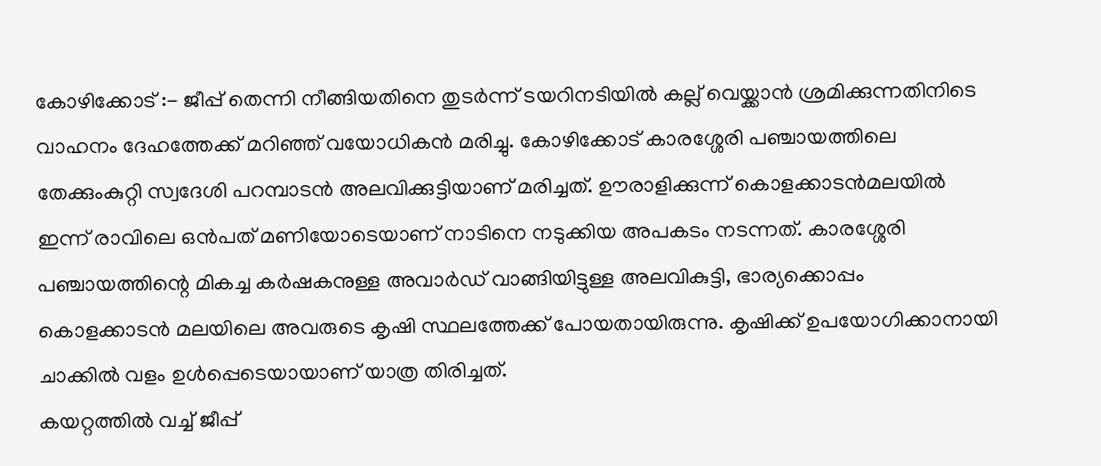കോഴിക്കോട് :- ജീപ്പ് തെന്നി നീങ്ങിയതിനെ തുടർന്ന് ടയറിനടിയിൽ കല്ല് വെയ്ക്കാൻ ശ്രമിക്കുന്നതിനിടെ വാഹനം ദേഹത്തേക്ക് മറിഞ്ഞ് വയോധികൻ മരിച്ചു. കോഴിക്കോട് കാരശ്ശേരി പഞ്ചായത്തിലെ തേക്കുംകുറ്റി സ്വദേശി പറമ്പാടൻ അലവിക്കുട്ടിയാണ് മരിച്ചത്. ഊരാളിക്കുന്ന് കൊളക്കാടൻമലയിൽ ഇന്ന് രാവിലെ ഒൻപത് മണിയോടെയാണ് നാടിനെ നടുക്കിയ അപകടം നടന്നത്. കാരശ്ശേരി പഞ്ചായത്തിന്റെ മികച്ച കർഷകനുള്ള അവാർഡ് വാങ്ങിയിട്ടുള്ള അലവികുട്ടി, ഭാര്യക്കൊപ്പം കൊളക്കാടൻ മലയിലെ അവരുടെ കൃഷി സ്ഥലത്തേക്ക് പോയതായിരുന്നു. കൃഷിക്ക് ഉപയോഗിക്കാനായി ചാക്കിൽ വളം ഉൾപ്പെടെയായാണ് യാത്ര തിരിച്ചത്.
കയറ്റത്തിൽ വച്ച് ജീപ്പ്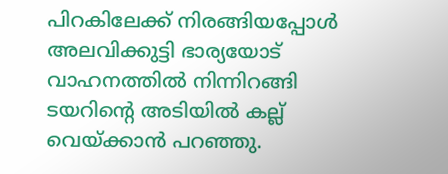പിറകിലേക്ക് നിരങ്ങിയപ്പോൾ അലവിക്കുട്ടി ഭാര്യയോട് വാഹനത്തിൽ നിന്നിറങ്ങി ടയറിന്റെ അടിയിൽ കല്ല് വെയ്ക്കാൻ പറഞ്ഞു.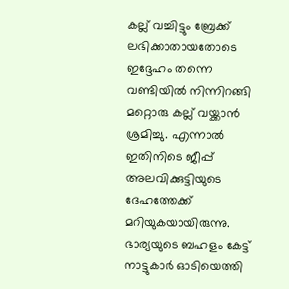കല്ല് വച്ചിട്ടും ബ്രേക്ക് ലഭിക്കാതായതോടെ ഇദ്ദേഹം തന്നെ വണ്ടിയിൽ നിന്നിറങ്ങി മറ്റൊരു കല്ല് വയ്ക്കാൻ ശ്രമിച്ചു. എന്നാൽ ഇതിനിടെ ജീപ്പ് അലവിക്കുട്ടിയുടെ ദേഹത്തേക്ക് മറിയുകയായിരുന്നു. ഭാര്യയുടെ ബഹളം കേട്ട് നാട്ടുകാർ ഓടിയെത്തി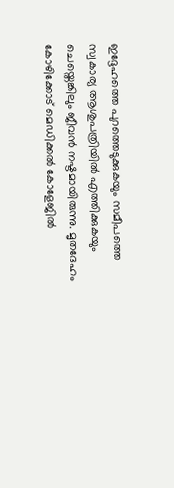ഇദ്ദേഹത്തെ പുറത്തെടുക്കുകയും സമീപത്തെ സ്വകാര്യ ആശുപത്രിയിൽ എത്തിക്കുകയും ചെയ്തെങ്കിലും ജീവൻ നഷ്ടമായിരുന്നു. മൃതദേഹം കോഴിക്കോട് മെഡിക്കൽ കോളേജിൽ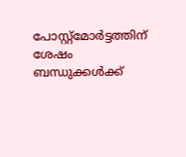പോസ്റ്റ്മോർട്ടത്തിന് ശേഷം ബന്ധുക്കൾക്ക്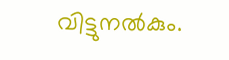വിട്ടുനൽകും.